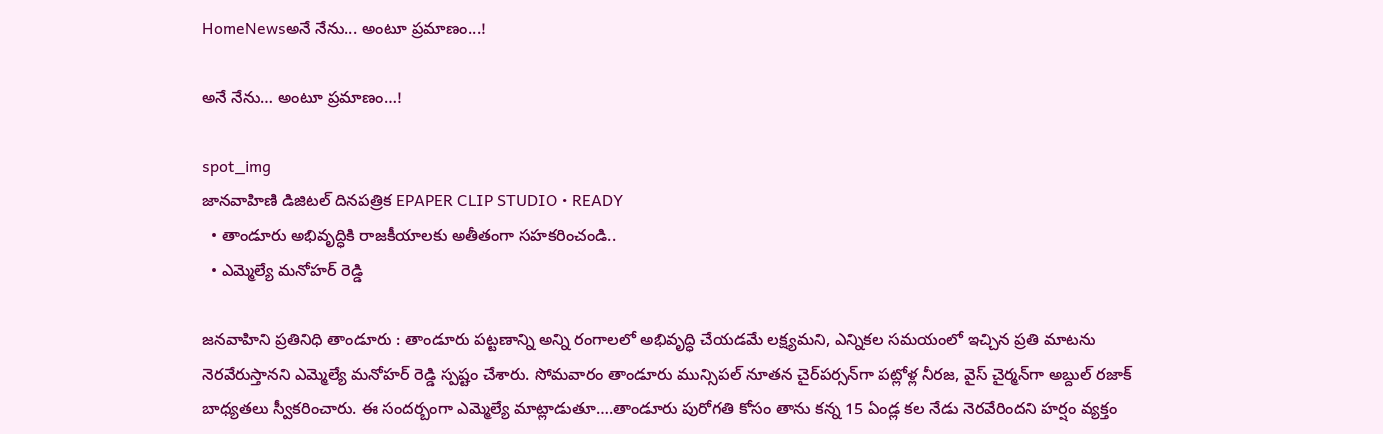HomeNewsఅనే నేను... అంటూ ప్రమాణం...!

అనే నేను… అంటూ ప్రమాణం…!

spot_img
జానవాహిణి డిజిటల్ దినపత్రిక EPAPER CLIP STUDIO • READY
  • తాండూరు అభివృద్ధికి రాజకీయాలకు అతీతంగా సహకరించండి..
  • ఎమ్మెల్యే మనోహర్ రెడ్డి

జనవాహిని ప్రతినిధి తాండూరు : తాండూరు పట్టణాన్ని అన్ని రంగాలలో అభివృద్ధి చేయడమే లక్ష్యమని, ఎన్నికల సమయంలో ఇచ్చిన ప్రతి మాటను నెరవేరుస్తానని ఎమ్మెల్యే మనోహర్ రెడ్డి స్పష్టం చేశారు. సోమవారం తాండూరు మున్సిపల్ నూతన చైర్‌పర్సన్‌గా పట్లోళ్ల నీరజ, వైస్ చైర్మన్‌గా అబ్దుల్ రజాక్ బాధ్యతలు స్వీకరించారు. ఈ సందర్బంగా ఎమ్మెల్యే మాట్లాడుతూ….తాండూరు పురోగతి కోసం తాను కన్న 15 ఏండ్ల కల నేడు నెరవేరిందని హర్షం వ్యక్తం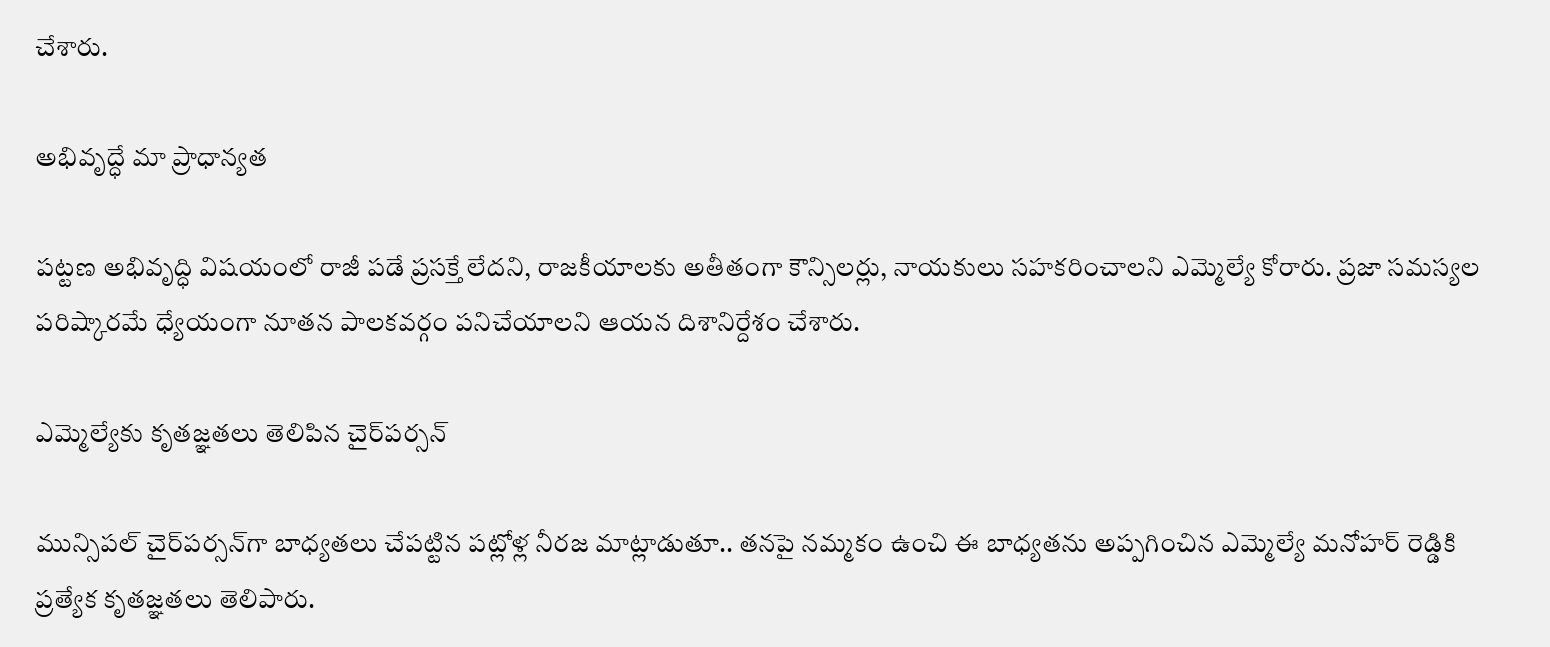చేశారు.

అభివృద్ధే మా ప్రాధాన్యత

పట్టణ అభివృద్ధి విషయంలో రాజీ పడే ప్రసక్తే లేదని, రాజకీయాలకు అతీతంగా కౌన్సిలర్లు, నాయకులు సహకరించాలని ఎమ్మెల్యే కోరారు. ప్రజా సమస్యల పరిష్కారమే ధ్యేయంగా నూతన పాలకవర్గం పనిచేయాలని ఆయన దిశానిర్దేశం చేశారు.

ఎమ్మెల్యేకు కృతజ్ఞతలు తెలిపిన చైర్‌పర్సన్

మున్సిపల్ చైర్‌పర్సన్‌గా బాధ్యతలు చేపట్టిన పట్లోళ్ల నీరజ మాట్లాడుతూ.. తనపై నమ్మకం ఉంచి ఈ బాధ్యతను అప్పగించిన ఎమ్మెల్యే మనోహర్ రెడ్డికి ప్రత్యేక కృతజ్ఞతలు తెలిపారు.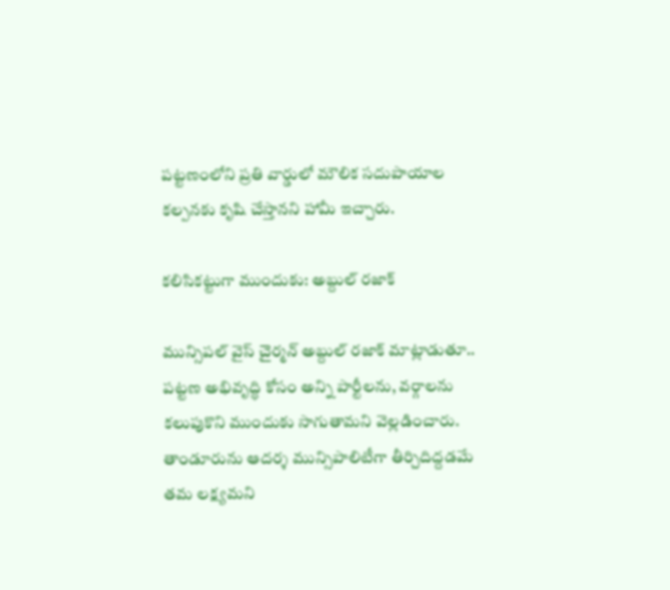పట్టణంలోని ప్రతి వార్డులో మౌలిక సదుపాయాల కల్పనకు కృషి చేస్తానని హామీ ఇచ్చారు.

కలిసికట్టుగా ముందుకు: అబ్దుల్ రజాక్

మున్సిపల్ వైస్ చైర్మన్ అబ్దుల్ రజాక్ మాట్లాడుతూ.. పట్టణ అభివృద్ధి కోసం అన్ని పార్టీలను, వర్గాలను కలుపుకొని ముందుకు సాగుతామని వెల్లడించారు. తాండూరును ఆదర్శ మున్సిపాలిటీగా తీర్చిదిద్దడమే తమ లక్ష్యమని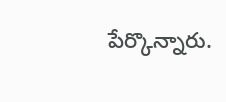పేర్కొన్నారు.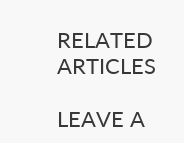RELATED ARTICLES

LEAVE A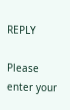REPLY

Please enter your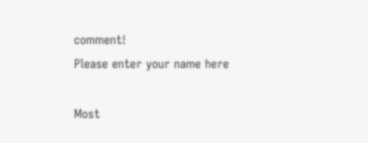comment!
Please enter your name here

Most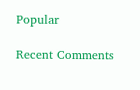Popular

Recent Comments